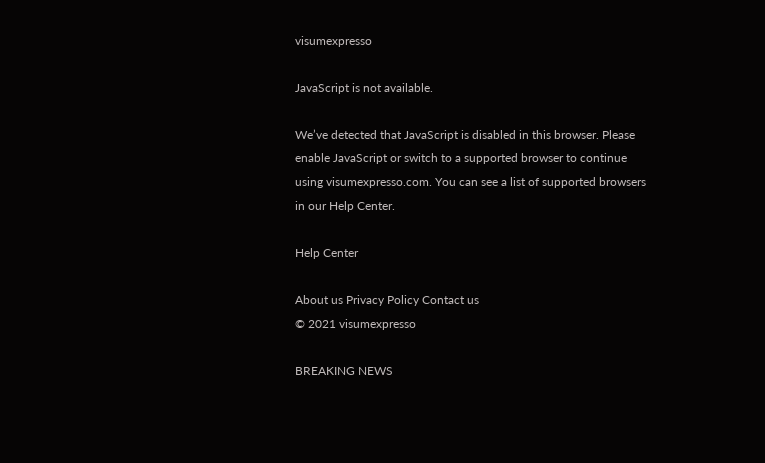visumexpresso

JavaScript is not available.

We’ve detected that JavaScript is disabled in this browser. Please enable JavaScript or switch to a supported browser to continue using visumexpresso.com. You can see a list of supported browsers in our Help Center.

Help Center

About us Privacy Policy Contact us
© 2021 visumexpresso

BREAKING NEWS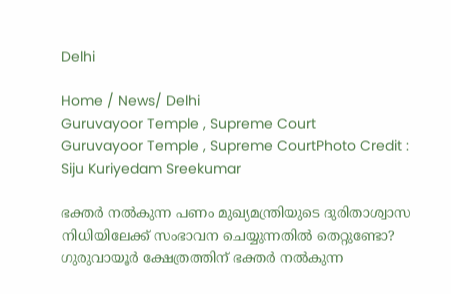Delhi

Home / News/ Delhi
Guruvayoor Temple , Supreme Court
Guruvayoor Temple , Supreme CourtPhoto Credit : Siju Kuriyedam Sreekumar

ഭക്തർ നൽകുന്ന പണം മുഖ്യമന്ത്രിയുടെ ദുരിതാശ്വാസ നിധിയിലേക്ക് സംഭാവന ചെയ്യുന്നതിൽ തെറ്റുണ്ടോ? ഗുരുവായൂർ ക്ഷേത്രത്തിന് ഭക്തർ നൽകുന്ന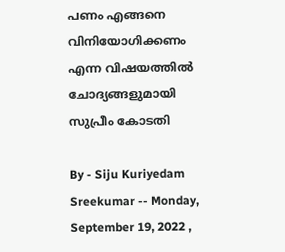പണം എങ്ങനെ വിനിയോഗിക്കണം എന്ന വിഷയത്തിൽ ചോദ്യങ്ങളുമായി സുപ്രീം കോടതി

By - Siju Kuriyedam Sreekumar -- Monday, September 19, 2022 ,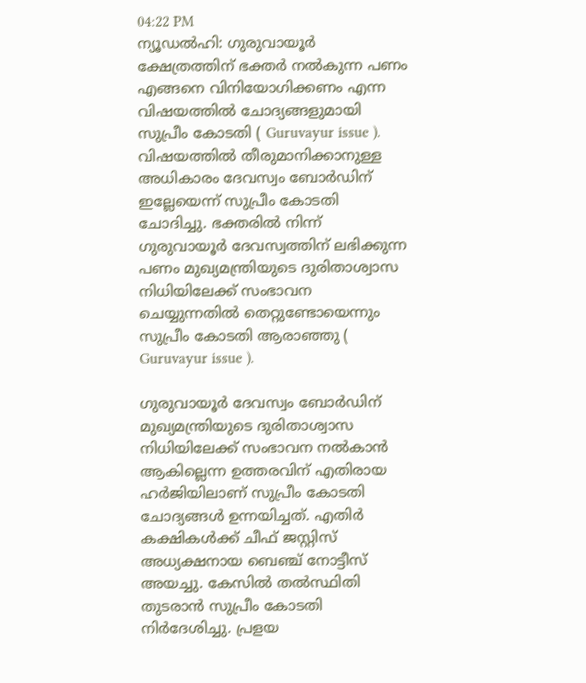04:22 PM
ന്യൂഡൽഹി: ഗുരുവായൂർ ക്ഷേത്രത്തിന് ഭക്തർ നൽകുന്ന പണം എങ്ങനെ വിനിയോഗിക്കണം എന്ന വിഷയത്തിൽ ചോദ്യങ്ങളുമായി സുപ്രീം കോടതി ( Guruvayur issue ). വിഷയത്തിൽ തീരുമാനിക്കാനുള്ള അധികാരം ദേവസ്വം ബോർഡിന് ഇല്ലേയെന്ന് സുപ്രീം കോടതി ചോദിച്ചു. ഭക്തരിൽ നിന്ന് ഗുരുവായൂർ ദേവസ്വത്തിന് ലഭിക്കുന്ന പണം മുഖ്യമന്ത്രിയുടെ ദുരിതാശ്വാസ നിധിയിലേക്ക് സംഭാവന ചെയ്യുന്നതിൽ തെറ്റുണ്ടോയെന്നും സുപ്രീം കോടതി ആരാഞ്ഞു ( Guruvayur issue ).

ഗുരുവായൂർ ദേവസ്വം ബോർഡിന് മുഖ്യമന്ത്രിയുടെ ദുരിതാശ്വാസ നിധിയിലേക്ക് സംഭാവന നൽകാൻ ആകില്ലെന്ന ഉത്തരവിന് എതിരായ ഹർജിയിലാണ് സുപ്രീം കോടതി ചോദ്യങ്ങൾ ഉന്നയിച്ചത്. എതിർ കക്ഷികൾക്ക് ചീഫ് ജസ്റ്റിസ് അധ്യക്ഷനായ ബെഞ്ച് നോട്ടീസ് അയച്ചു. കേസിൽ തൽസ്ഥിതി തുടരാൻ സുപ്രീം കോടതി നിർദേശിച്ചു. പ്രളയ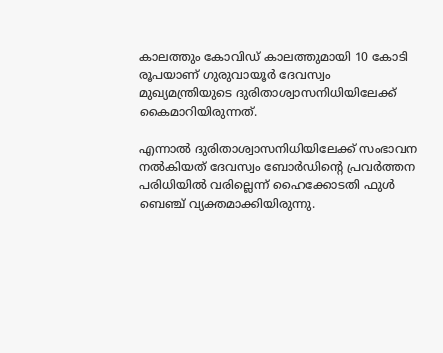കാലത്തും കോവിഡ് കാലത്തുമായി 10 കോടി രൂപയാണ് ഗുരുവായൂർ ദേവസ്വം മുഖ്യമന്ത്രിയുടെ ദുരിതാശ്വാസനിധിയിലേക്ക് കൈമാറിയിരുന്നത്.

എന്നാൽ ദുരിതാശ്വാസനിധിയിലേക്ക് സംഭാവന നൽകിയത് ദേവസ്വം ബോർഡിന്റെ പ്രവർത്തന പരിധിയിൽ വരില്ലെന്ന് ഹൈക്കോടതി ഫുൾ ബെഞ്ച് വ്യക്തമാക്കിയിരുന്നു.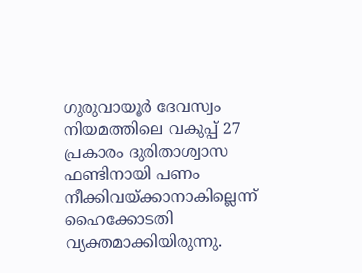ഗുരുവായൂർ ദേവസ്വം നിയമത്തിലെ വകുപ്പ് 27 പ്രകാരം ദുരിതാശ്വാസ ഫണ്ടിനായി പണം നീക്കിവയ്ക്കാനാകില്ലെന്ന് ഹൈക്കോടതി വ്യക്തമാക്കിയിരുന്നു.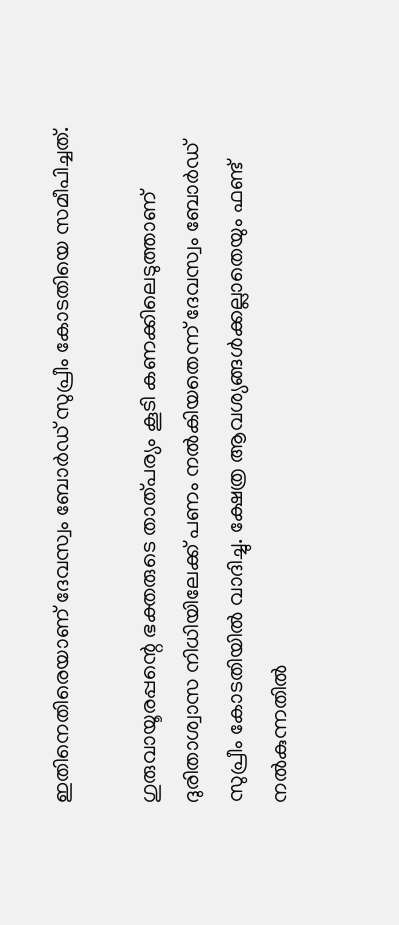ഇതിനെതിരെയാണ് ദേവസ്വം ബോർഡ് സുപ്രീം കോടതിയെ സമീപിച്ചത്.

ഗുരുവായൂരപ്പന്റെ ഭക്തരുടെ താത്പര്യം കൂടി കണക്കിലെടുത്താണ് ദുരിതാശ്വാസ നിധിയിലേക്ക് പണം നൽകിയതെന്ന് ദേവസ്വം ബോർഡ് സുപ്രീം കോടതിയിൽ വാദിച്ചു. ക്ഷേത്ര ആവശ്യങ്ങൾക്കല്ലാതെയും ഫണ്ട് നൽകുന്നതിൽ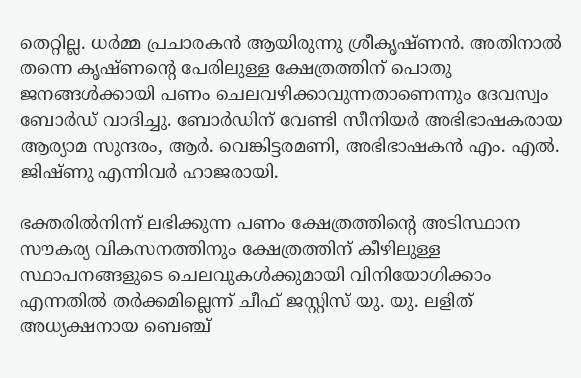തെറ്റില്ല. ധർമ്മ പ്രചാരകൻ ആയിരുന്നു ശ്രീകൃഷ്ണൻ. അതിനാൽ തന്നെ കൃഷ്ണന്റെ പേരിലുള്ള ക്ഷേത്രത്തിന് പൊതു ജനങ്ങൾക്കായി പണം ചെലവഴിക്കാവുന്നതാണെന്നും ദേവസ്വം ബോർഡ് വാദിച്ചു. ബോർഡിന് വേണ്ടി സീനിയർ അഭിഭാഷകരായ ആര്യാമ സുന്ദരം, ആർ. വെങ്കിട്ടരമണി, അഭിഭാഷകൻ എം. എൽ. ജിഷ്ണു എന്നിവർ ഹാജരായി.

ഭക്തരിൽനിന്ന് ലഭിക്കുന്ന പണം ക്ഷേത്രത്തിന്റെ അടിസ്ഥാന സൗകര്യ വികസനത്തിനും ക്ഷേത്രത്തിന് കീഴിലുള്ള സ്ഥാപനങ്ങളുടെ ചെലവുകൾക്കുമായി വിനിയോഗിക്കാം എന്നതിൽ തർക്കമില്ലെന്ന് ചീഫ് ജസ്റ്റിസ് യു. യു. ലളിത് അധ്യക്ഷനായ ബെഞ്ച്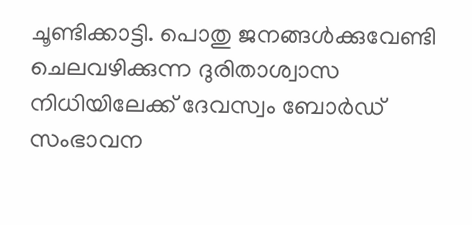ചൂണ്ടിക്കാട്ടി. പൊതു ജനങ്ങൾക്കുവേണ്ടി ചെലവഴിക്കുന്ന ദുരിതാശ്വാസ നിധിയിലേക്ക് ദേവസ്വം ബോർഡ് സംഭാവന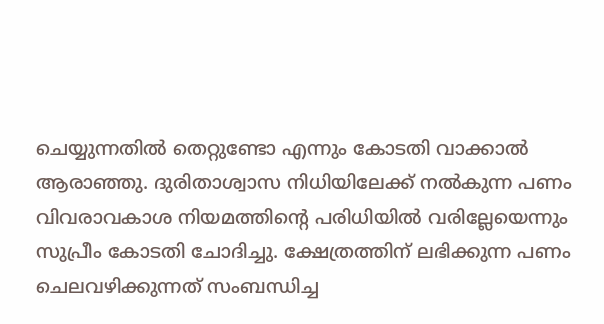ചെയ്യുന്നതിൽ തെറ്റുണ്ടോ എന്നും കോടതി വാക്കാൽ ആരാഞ്ഞു. ദുരിതാശ്വാസ നിധിയിലേക്ക് നൽകുന്ന പണം വിവരാവകാശ നിയമത്തിന്റെ പരിധിയിൽ വരില്ലേയെന്നും സുപ്രീം കോടതി ചോദിച്ചു. ക്ഷേത്രത്തിന് ലഭിക്കുന്ന പണം ചെലവഴിക്കുന്നത് സംബന്ധിച്ച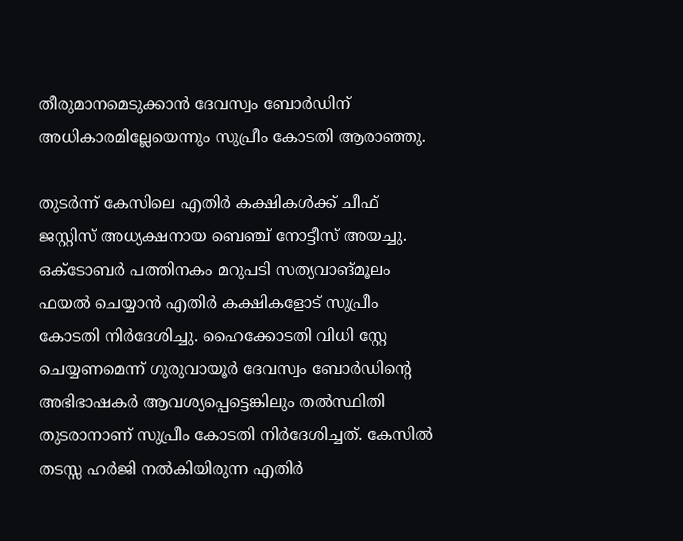തീരുമാനമെടുക്കാൻ ദേവസ്വം ബോർഡിന് അധികാരമില്ലേയെന്നും സുപ്രീം കോടതി ആരാഞ്ഞു.

തുടർന്ന് കേസിലെ എതിർ കക്ഷികൾക്ക് ചീഫ് ജസ്റ്റിസ് അധ്യക്ഷനായ ബെഞ്ച് നോട്ടീസ് അയച്ചു. ഒക്ടോബർ പത്തിനകം മറുപടി സത്യവാങ്മൂലം ഫയൽ ചെയ്യാൻ എതിർ കക്ഷികളോട് സുപ്രീം കോടതി നിർദേശിച്ചു. ഹൈക്കോടതി വിധി സ്റ്റേ ചെയ്യണമെന്ന് ഗുരുവായൂർ ദേവസ്വം ബോർഡിന്റെ അഭിഭാഷകർ ആവശ്യപ്പെട്ടെങ്കിലും തൽസ്ഥിതി തുടരാനാണ് സുപ്രീം കോടതി നിർദേശിച്ചത്. കേസിൽ തടസ്സ ഹർജി നൽകിയിരുന്ന എതിർ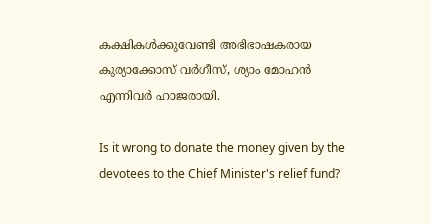കക്ഷികൾക്കുവേണ്ടി അഭിഭാഷകരായ കുര്യാക്കോസ് വർഗീസ്, ശ്യാം മോഹൻ എന്നിവർ ഹാജരായി.

Is it wrong to donate the money given by the devotees to the Chief Minister's relief fund?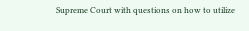Supreme Court with questions on how to utilize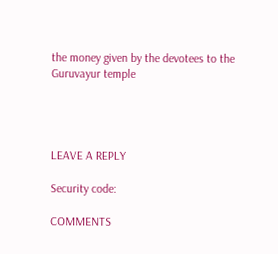the money given by the devotees to the Guruvayur temple




LEAVE A REPLY

Security code:

COMMENTS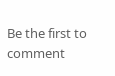Be the first to comment